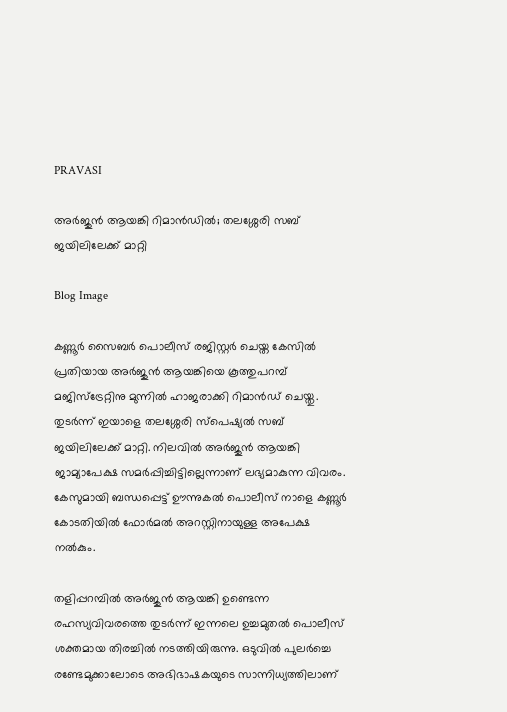PRAVASI

അർജുൻ ആയങ്കി റിമാൻഡിൽ; തലശ്ശേരി സബ് ജയിലിലേക്ക് മാറ്റി

Blog Image

കണ്ണൂർ സൈബർ പൊലീസ് രജിസ്റ്റർ ചെയ്ത കേസിൽ പ്രതിയായ അർജുൻ ആയങ്കിയെ കൂത്തുപറമ്പ് മജിസ്‌ട്രേറ്റിനു മുന്നിൽ ഹാജരാക്കി റിമാൻഡ് ചെയ്തു. തുടർന്ന് ഇയാളെ തലശ്ശേരി സ്‌പെഷ്യൽ സബ് ജയിലിലേക്ക് മാറ്റി. നിലവിൽ അർജുൻ ആയങ്കി ജാമ്യാപേക്ഷ സമർപ്പിച്ചിട്ടില്ലെന്നാണ് ലഭ്യമാകുന്ന വിവരം. കേസുമായി ബന്ധപ്പെട്ട് ഊന്നുകൽ പൊലീസ് നാളെ കണ്ണൂർ കോടതിയിൽ ഫോർമൽ അറസ്റ്റിനായുള്ള അപേക്ഷ നൽകും.

തളിപ്പറമ്പിൽ അർജുൻ ആയങ്കി ഉണ്ടെന്ന രഹസ്യവിവരത്തെ തുടർന്ന് ഇന്നലെ ഉച്ചമുതൽ പൊലീസ് ശക്തമായ തിരച്ചിൽ നടത്തിയിരുന്നു. ഒടുവിൽ പുലർച്ചെ രണ്ടേമുക്കാലോടെ അഭിഭാഷകയുടെ സാന്നിധ്യത്തിലാണ്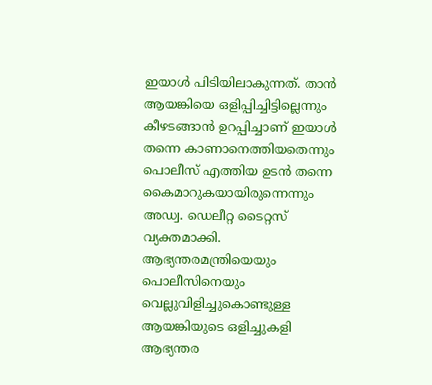ഇയാൾ പിടിയിലാകുന്നത്. താൻ ആയങ്കിയെ ഒളിപ്പിച്ചിട്ടില്ലെന്നും കീഴടങ്ങാൻ ഉറപ്പിച്ചാണ് ഇയാൾ തന്നെ കാണാനെത്തിയതെന്നും പൊലീസ് എത്തിയ ഉടൻ തന്നെ കൈമാറുകയായിരുന്നെന്നും അഡ്വ. ഡെലീറ്റ ടൈറ്റസ് വ്യക്തമാക്കി.
ആഭ്യന്തരമന്ത്രിയെയും പൊലീസിനെയും വെല്ലുവിളിച്ചുകൊണ്ടുള്ള ആയങ്കിയുടെ ഒളിച്ചുകളി ആഭ്യന്തര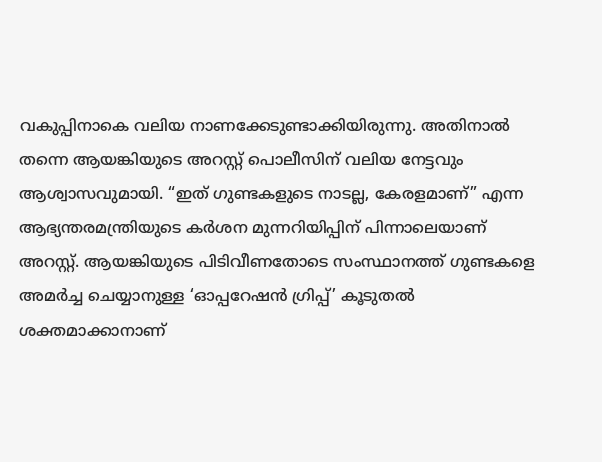വകുപ്പിനാകെ വലിയ നാണക്കേടുണ്ടാക്കിയിരുന്നു. അതിനാൽ തന്നെ ആയങ്കിയുടെ അറസ്റ്റ് പൊലീസിന് വലിയ നേട്ടവും ആശ്വാസവുമായി. “ഇത് ഗുണ്ടകളുടെ നാടല്ല, കേരളമാണ്” എന്ന ആഭ്യന്തരമന്ത്രിയുടെ കർശന മുന്നറിയിപ്പിന് പിന്നാലെയാണ് അറസ്റ്റ്. ആയങ്കിയുടെ പിടിവീണതോടെ സംസ്ഥാനത്ത് ഗുണ്ടകളെ അമർച്ച ചെയ്യാനുള്ള ‘ഓപ്പറേഷൻ ഗ്രിപ്പ്’ കൂടുതൽ ശക്തമാക്കാനാണ്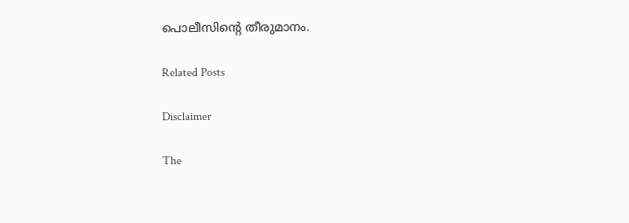പൊലീസിന്റെ തീരുമാനം.

Related Posts

Disclaimer

The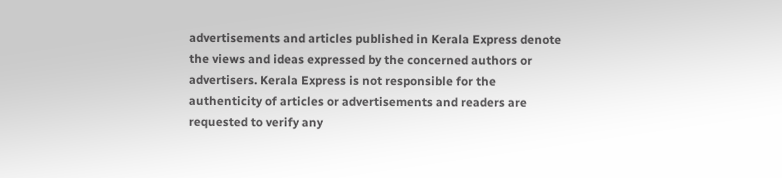advertisements and articles published in Kerala Express denote the views and ideas expressed by the concerned authors or advertisers. Kerala Express is not responsible for the authenticity of articles or advertisements and readers are requested to verify any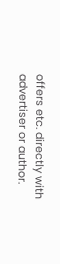offers etc. directly with advertiser or author.